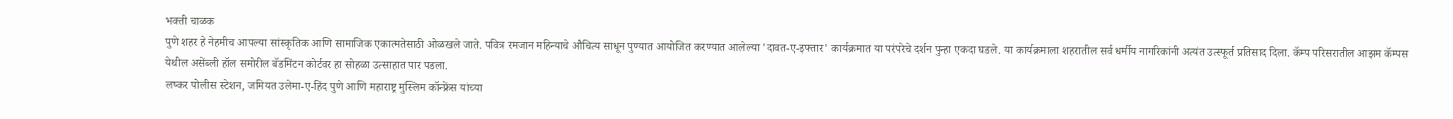भक्ती चाळक
पुणे शहर हे नेहमीच आपल्या सांस्कृतिक आणि सामाजिक एकात्मतेसाठी ओळखले जाते. पवित्र रमजान महिन्याचे औचित्य साधून पुण्यात आयोजित करण्यात आलेल्या 'दावत-ए-इफ्तार' कार्यक्रमात या परंपरेचे दर्शन पुन्हा एकदा घडले. या कार्यक्रमाला शहरातील सर्व धर्मीय नागरिकांनी अत्यंत उत्स्फूर्त प्रतिसाद दिला. कॅम्प परिसरातील आझम कॅम्पस येथील असेंब्ली हॉल समोरील बॅडमिंटन कोर्टवर हा सोहळा उत्साहात पार पडला.
लष्कर पोलीस स्टेशन, जमियत उलेमा-ए-हिंद पुणे आणि महाराष्ट्र मुस्लिम कॉन्फ्रेंस यांच्या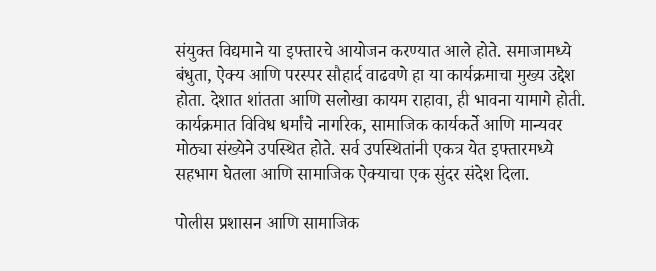संयुक्त विद्यमाने या इफ्तारचे आयोजन करण्यात आले होते. समाजामध्ये बंधुता, ऐक्य आणि परस्पर सौहार्द वाढवणे हा या कार्यक्रमाचा मुख्य उद्देश होता. देशात शांतता आणि सलोखा कायम राहावा, ही भावना यामागे होती. कार्यक्रमात विविध धर्मांचे नागरिक, सामाजिक कार्यकर्ते आणि मान्यवर मोठ्या संख्येने उपस्थित होते. सर्व उपस्थितांनी एकत्र येत इफ्तारमध्ये सहभाग घेतला आणि सामाजिक ऐक्याचा एक सुंदर संदेश दिला.

पोलीस प्रशासन आणि सामाजिक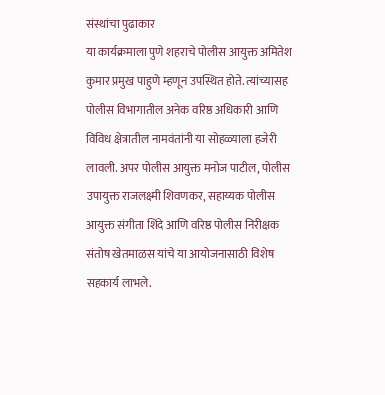संस्थांचा पुढाकार
या कार्यक्रमाला पुणे शहराचे पोलीस आयुक्त अमितेश कुमार प्रमुख पाहुणे म्हणून उपस्थित होते. त्यांच्यासह पोलीस विभागातील अनेक वरिष्ठ अधिकारी आणि विविध क्षेत्रातील नामवंतांनी या सोहळ्याला हजेरी लावली. अपर पोलीस आयुक्त मनोज पाटील, पोलीस उपायुक्त राजलक्ष्मी शिवणकर, सहाय्यक पोलीस आयुक्त संगीता शिंदे आणि वरिष्ठ पोलीस निरीक्षक संतोष खेतमाळस यांचे या आयोजनासाठी विशेष सहकार्य लाभले.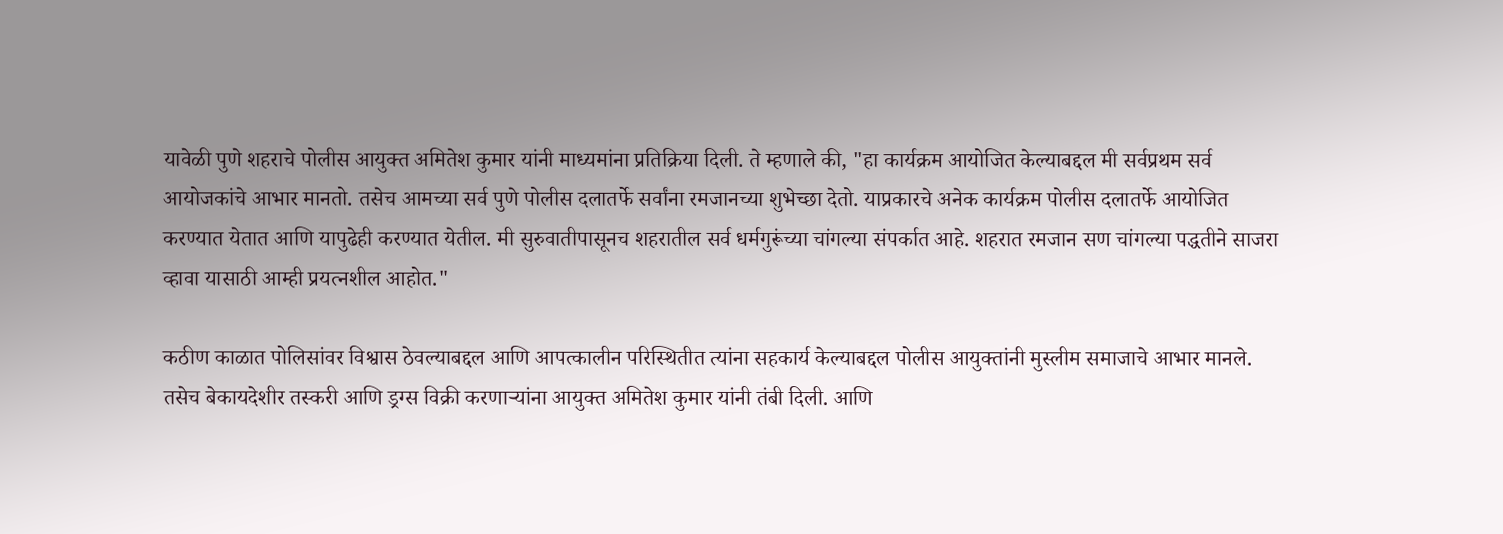यावेळी पुणे शहराचे पोलीस आयुक्त अमितेश कुमार यांनी माध्यमांना प्रतिक्रिया दिली. ते म्हणाले की, "हा कार्यक्रम आयोजित केल्याबद्दल मी सर्वप्रथम सर्व आयोजकांचे आभार मानतो. तसेच आमच्या सर्व पुणे पोलीस दलातर्फे सर्वांना रमजानच्या शुभेच्छा देतो. याप्रकारचे अनेक कार्यक्रम पोलीस दलातर्फे आयोजित करण्यात येतात आणि यापुढेही करण्यात येतील. मी सुरुवातीपासूनच शहरातील सर्व धर्मगुरूंच्या चांगल्या संपर्कात आहे. शहरात रमजान सण चांगल्या पद्धतीने साजरा व्हावा यासाठी आम्ही प्रयत्नशील आहोत."

कठीण काळात पोलिसांवर विश्वास ठेवल्याबद्दल आणि आपत्कालीन परिस्थितीत त्यांना सहकार्य केल्याबद्दल पोलीस आयुक्तांनी मुस्लीम समाजाचे आभार मानले. तसेच बेकायदेशीर तस्करी आणि ड्रग्स विक्री करणाऱ्यांना आयुक्त अमितेश कुमार यांनी तंबी दिली. आणि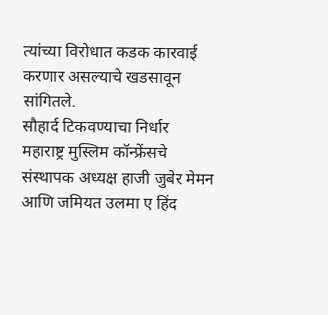त्यांच्या विरोधात कडक कारवाई करणार असल्याचे खडसावून सांगितले.
सौहार्द टिकवण्याचा निर्धार
महाराष्ट्र मुस्लिम कॉन्फ्रेंसचे संस्थापक अध्यक्ष हाजी जुबेर मेमन आणि जमियत उलमा ए हिंद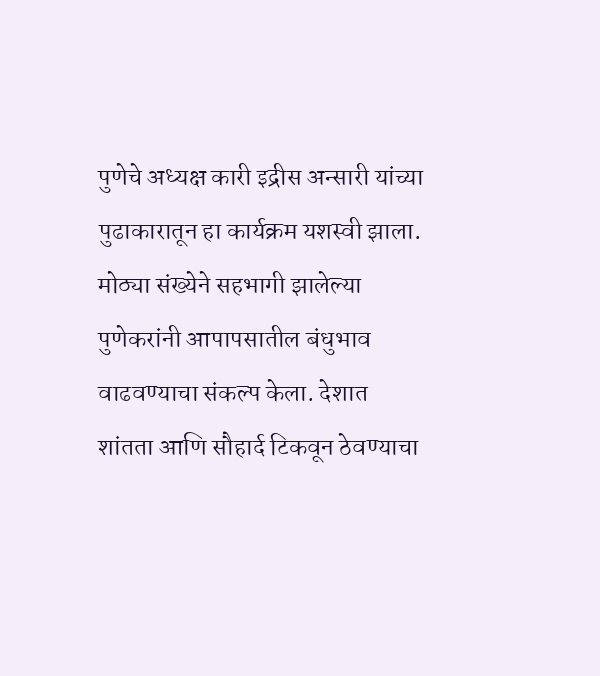पुणेचे अध्यक्ष कारी इद्रीस अन्सारी यांच्या पुढाकारातून हा कार्यक्रम यशस्वी झाला. मोठ्या संख्येने सहभागी झालेल्या पुणेकरांनी आपापसातील बंधुभाव वाढवण्याचा संकल्प केला. देशात शांतता आणि सौहार्द टिकवून ठेवण्याचा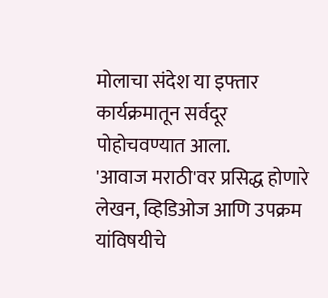मोलाचा संदेश या इफ्तार कार्यक्रमातून सर्वदूर पोहोचवण्यात आला.
'आवाज मराठी'वर प्रसिद्ध होणारे लेखन, व्हिडिओज आणि उपक्रम यांविषयीचे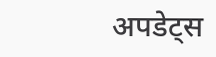अपडेट्स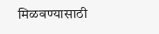मिळवण्यासाठी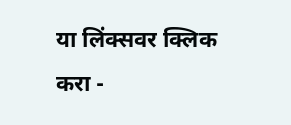या लिंक्सवर क्लिक करा -